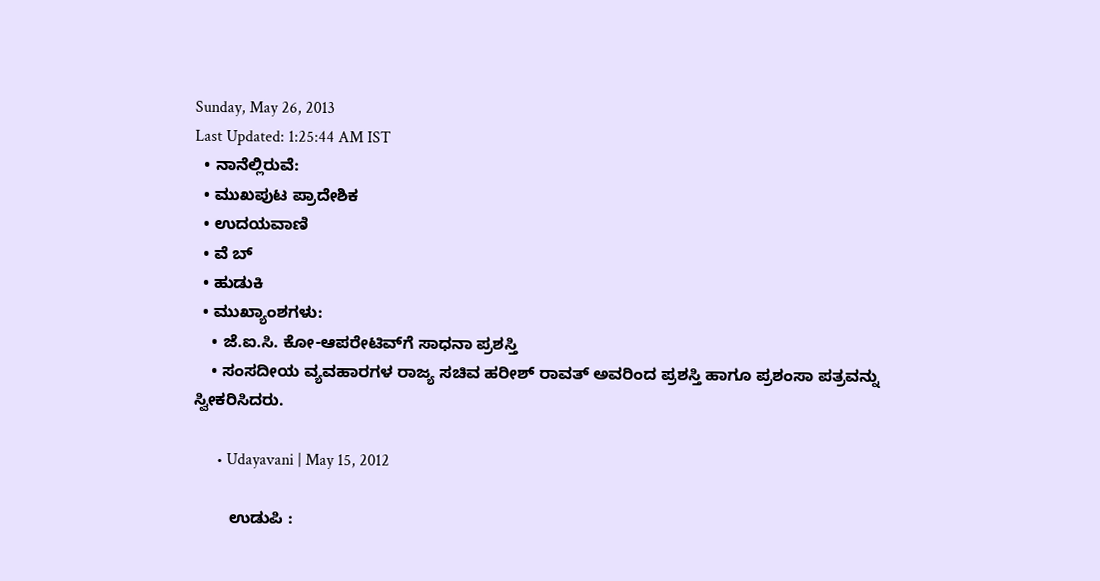Sunday, May 26, 2013
Last Updated: 1:25:44 AM IST
  • ನಾನೆಲ್ಲಿರುವೆ:
  • ಮುಖಪುಟ ಪ್ರಾದೇಶಿಕ
  • ಉದಯವಾಣಿ
  • ವೆ ಬ್
  • ಹುಡುಕಿ
  • ಮುಖ್ಯಾಂಶಗಳು:
    • ಜೆ.ಐ.ಸಿ. ಕೋ-ಆಪರೇಟಿವ್‌ಗೆ ಸಾಧನಾ ಪ್ರಶಸ್ತಿ
    • ಸಂಸದೀಯ ವ್ಯವಹಾರಗಳ ರಾಜ್ಯ ಸಚಿವ ಹರೀಶ್‌ ರಾವತ್‌ ಅವರಿಂದ ಪ್ರಶಸ್ತಿ ಹಾಗೂ ಪ್ರಶಂಸಾ ಪತ್ರವನ್ನು ಸ್ವೀಕರಿಸಿದರು.

      • Udayavani | May 15, 2012

        ಉಡುಪಿ :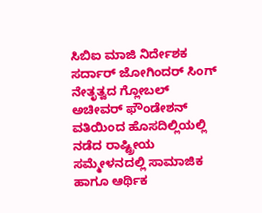ಸಿಬಿಐ ಮಾಜಿ ನಿರ್ದೇಶಕ ಸರ್ದಾರ್‌ ಜೋಗಿಂದರ್‌ ಸಿಂಗ್‌ ನೇತೃತ್ವದ ಗ್ಲೋಬಲ್‌ ಅಚೀವರ್ ಫೌಂಡೇಶನ್‌ ವತಿಯಿಂದ ಹೊಸದಿಲ್ಲಿಯಲ್ಲಿ ನಡೆದ ರಾಷ್ಟ್ರೀಯ ಸಮ್ಮೇಳನದಲ್ಲಿ ಸಾಮಾಜಿಕ ಹಾಗೂ ಆರ್ಥಿಕ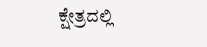ಕ್ಷೇತ್ರದಲ್ಲಿ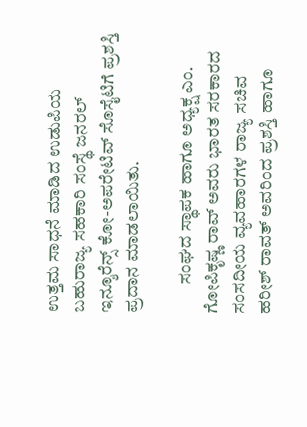ಉತ್ತಮ ಸಾಧನೆ ಮಾಡಿದ ಉಡುಪಿಯ ಬಹುರಾಜ್ಯ ಸಹಕಾರಿ ಸಂಸ್ಥೆ ಜನರಲ್‌ ಇನ್ಶೂರೆನ್ಸ್‌ ಕೋ-ಅಪರೇಟಿವ್‌ ಸೊಸೈಟಿಗೆ ಪ್ರಶಸ್ತಿ ಪ್ರದಾನ ಮಾಡಲಾಯಿತು.

        ಸಂಘದ ಸ್ಥಾಪಕ ಹಾಗೂ ಅಧ್ಯಕ್ಷ ಎಂ. ಗೋಪಿಕೃಷ್ಣ ರಾವ್‌ ಅವರು ಭಾರತ ಸರಕಾರದ ಸಂಸದೀಯ ವ್ಯವಹಾರಗಳ ರಾಜ್ಯ ಸಚಿವ ಹರೀಶ್‌ ರಾವತ್‌ ಅವರಿಂದ ಪ್ರಶಸ್ತಿ ಹಾಗೂ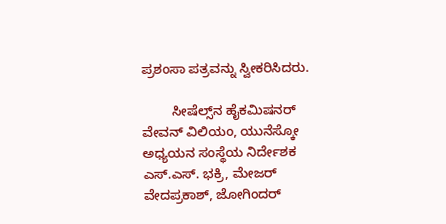ಪ್ರಶಂಸಾ ಪತ್ರವನ್ನು ಸ್ವೀಕರಿಸಿದರು.

        ಸೀಷೆಲ್ಸ್‌ನ ಹೈಕಮಿಷನರ್‌ ವೇವನ್‌ ವಿಲಿಯಂ, ಯುನೆಸ್ಕೋ ಅಧ್ಯಯನ ಸಂಸ್ಥೆಯ ನಿರ್ದೇಶಕ ಎಸ್‌.ಎಸ್‌. ಭಕ್ರಿ, ಮೇಜರ್‌ ವೇದಪ್ರಕಾಶ್‌, ಜೋಗಿಂದರ್‌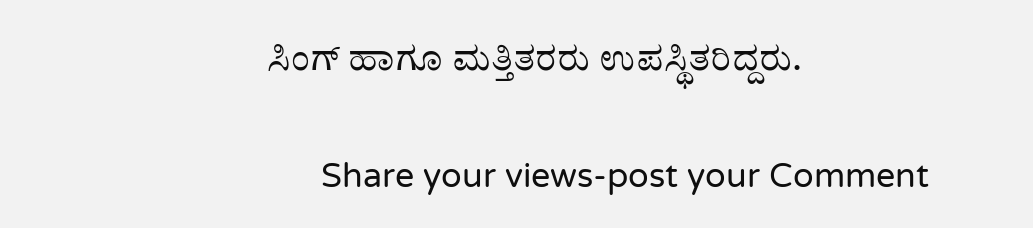ಸಿಂಗ್‌ ಹಾಗೂ ಮತ್ತಿತರರು ಉಪಸ್ಥಿತರಿದ್ದರು.

      Share your views-post your Comment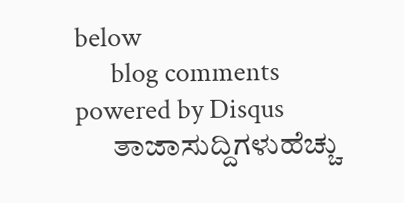below
      blog comments powered by Disqus
      ತಾಜಾಸುದ್ದಿಗಳುಹೆಚ್ಚು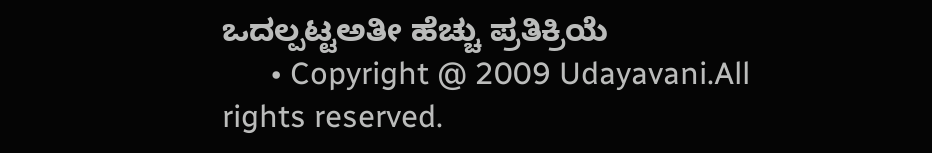ಒದಲ್ಪಟ್ಟಅತೀ ಹೆಚ್ಚು ಪ್ರತಿಕ್ರಿಯೆ
      • Copyright @ 2009 Udayavani.All rights reserved.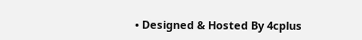• Designed & Hosted By 4cplus